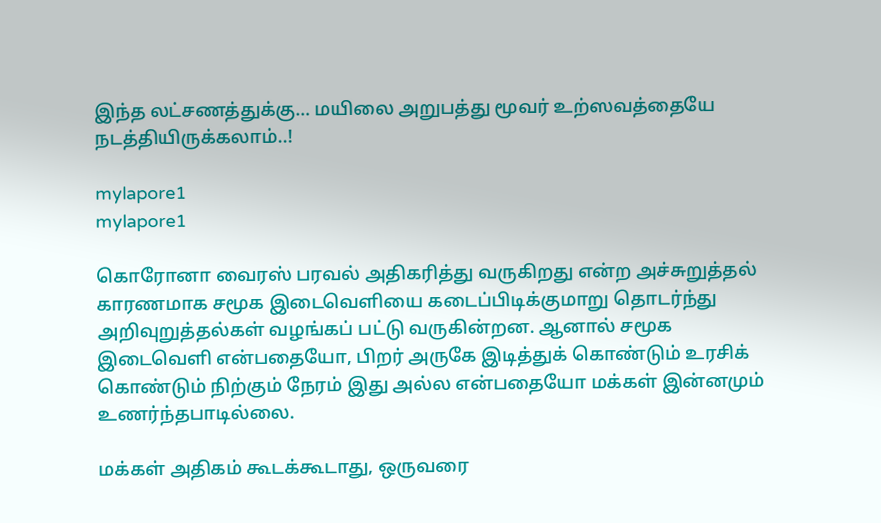இந்த லட்சணத்துக்கு… மயிலை அறுபத்து மூவர் உற்ஸவத்தையே நடத்தியிருக்கலாம்..!

mylapore1
mylapore1

கொரோனா வைரஸ் பரவல் அதிகரித்து வருகிறது என்ற அச்சுறுத்தல் காரணமாக சமூக இடைவெளியை கடைப்பிடிக்குமாறு தொடர்ந்து அறிவுறுத்தல்கள் வழங்கப் பட்டு வருகின்றன. ஆனால் சமூக இடைவெளி என்பதையோ, பிறர் அருகே இடித்துக் கொண்டும் உரசிக் கொண்டும் நிற்கும் நேரம் இது அல்ல என்பதையோ மக்கள் இன்னமும் உணர்ந்தபாடில்லை.

மக்கள் அதிகம் கூடக்கூடாது, ஒருவரை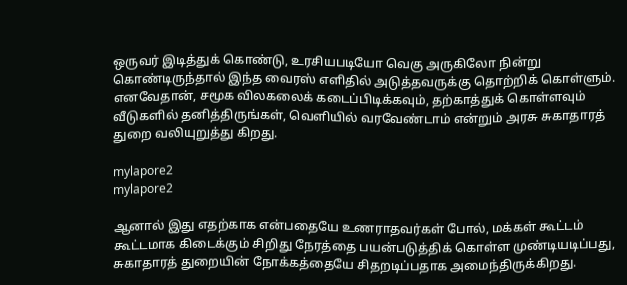ஒருவர் இடித்துக் கொண்டு, உரசியபடியோ வெகு அருகிலோ நின்று கொண்டிருந்தால் இந்த வைரஸ் எளிதில் அடுத்தவருக்கு தொற்றிக் கொள்ளும். எனவேதான், சமூக விலகலைக் கடைப்பிடிக்கவும், தற்காத்துக் கொள்ளவும் வீடுகளில் தனித்திருங்கள், வெளியில் வரவேண்டாம் என்றும் அரசு சுகாதாரத் துறை வலியுறுத்து கிறது.

mylapore2
mylapore2

ஆனால் இது எதற்காக என்பதையே உணராதவர்கள் போல், மக்கள் கூட்டம் கூட்டமாக கிடைக்கும் சிறிது நேரத்தை பயன்படுத்திக் கொள்ள முண்டியடிப்பது, சுகாதாரத் துறையின் நோக்கத்தையே சிதறடிப்பதாக அமைந்திருக்கிறது.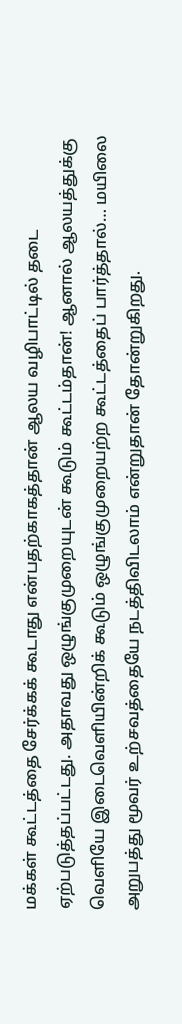மக்கள் கூட்டத்தை சேர்க்கக் கூடாது என்பதற்காகத்தான் ஆலய வழிபாட்டில் தடை ஏற்படுத்தப்பட்டது. அதாவது ஒழுங்குமுறையுடன் கூடும் கூட்டம்தான்! ஆனால் ஆலயத்துக்கு வெளியே இடைவெளியின்றிக் கூடும் ஒழுங்குமுறையற்ற கூட்டத்தைப் பார்த்தால்… மயிலை அறுபத்து மூவர் உற்சவத்தையே நடத்திவிடலாம் என்றுதான் தோன்றுகிறது.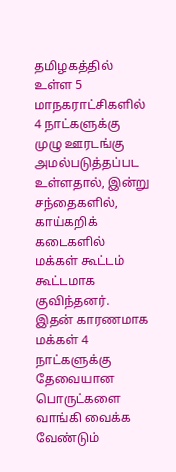தமிழகத்தில் உள்ள 5 மாநகராட்சிகளில் 4 நாட்களுக்கு முழு ஊரடங்கு அமல்படுத்தப்பட உள்ளதால், இன்று சந்தைகளில், காய்கறிக் கடைகளில் மக்கள் கூட்டம் கூட்டமாக குவிந்தனர். இதன் காரணமாக மக்கள் 4 நாட்களுக்கு தேவையான பொருட்களை வாங்கி வைக்க வேண்டும்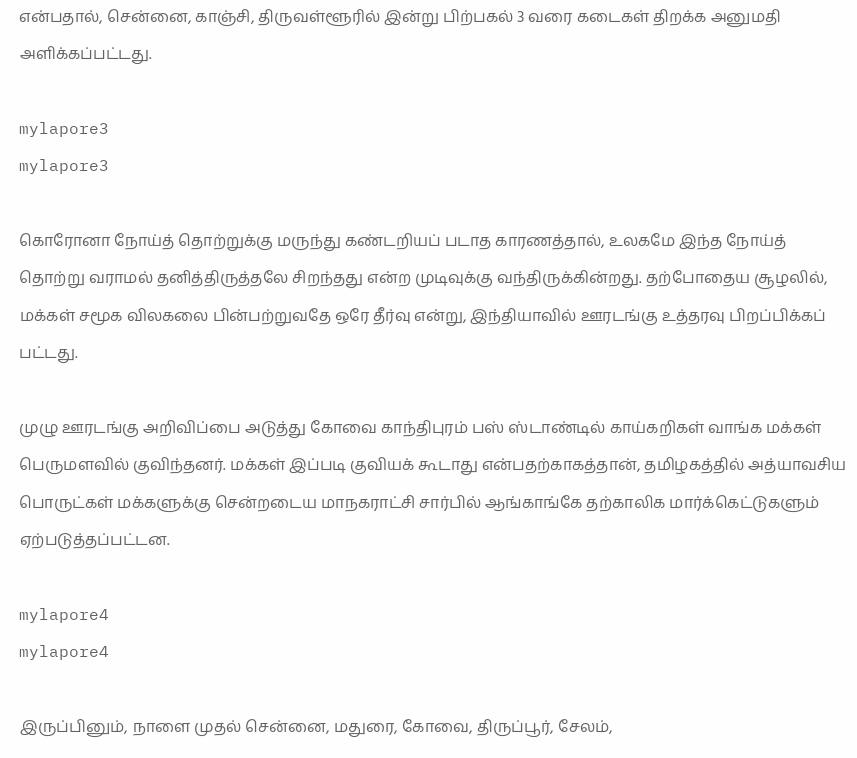என்பதால், சென்னை, காஞ்சி, திருவள்ளூரில் இன்று பிற்பகல் 3 வரை கடைகள் திறக்க அனுமதி அளிக்கப்பட்டது.

mylapore3
mylapore3

கொரோனா நோய்த் தொற்றுக்கு மருந்து கண்டறியப் படாத காரணத்தால், உலகமே இந்த நோய்த் தொற்று வராமல் தனித்திருத்தலே சிறந்தது என்ற முடிவுக்கு வந்திருக்கின்றது. தற்போதைய சூழலில், மக்கள் சமூக விலகலை பின்பற்றுவதே ஒரே தீர்வு என்று, இந்தியாவில் ஊரடங்கு உத்தரவு பிறப்பிக்கப் பட்டது.

முழு ஊரடங்கு அறிவிப்பை அடுத்து கோவை காந்திபுரம் பஸ் ஸ்டாண்டில் காய்கறிகள் வாங்க மக்கள் பெருமளவில் குவிந்தனர். மக்கள் இப்படி குவியக் கூடாது என்பதற்காகத்தான், தமிழகத்தில் அத்யாவசிய பொருட்கள் மக்களுக்கு சென்றடைய மாநகராட்சி சார்பில் ஆங்காங்கே தற்காலிக மார்க்கெட்டுகளும் ஏற்படுத்தப்பட்டன.

mylapore4
mylapore4

இருப்பினும், நாளை முதல் சென்னை, மதுரை, கோவை, திருப்பூர், சேலம்,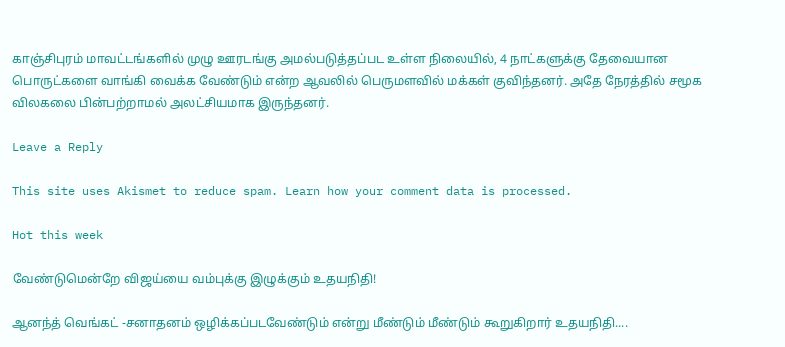காஞ்சிபுரம் மாவட்டங்களில் முழு ஊரடங்கு அமல்படுத்தப்பட உள்ள நிலையில், 4 நாட்களுக்கு தேவையான பொருட்களை வாங்கி வைக்க வேண்டும் என்ற ஆவலில் பெருமளவில் மக்கள் குவிந்தனர். அதே நேரத்தில் சமூக விலகலை பின்பற்றாமல் அலட்சியமாக இருந்தனர்.

Leave a Reply

This site uses Akismet to reduce spam. Learn how your comment data is processed.

Hot this week

வேண்டுமென்றே விஜய்யை வம்புக்கு இழுக்கும் உதயநிதி!

ஆனந்த் வெங்கட் -சனாதனம் ஒழிக்கப்படவேண்டும் என்று மீண்டும் மீண்டும் கூறுகிறார் உதயநிதி....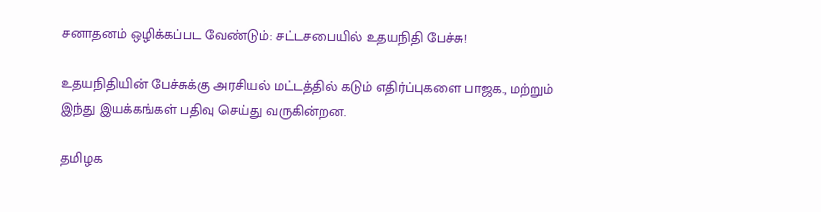சனாதனம் ஒழிக்கப்பட வேண்டும்: சட்டசபையில் உதயநிதி பேச்சு!

உதயநிதியின் பேச்சுக்கு அரசியல் மட்டத்தில் கடும் எதிர்ப்புகளை பாஜக., மற்றும் இந்து இயக்கங்கள் பதிவு செய்து வருகின்றன.

தமிழக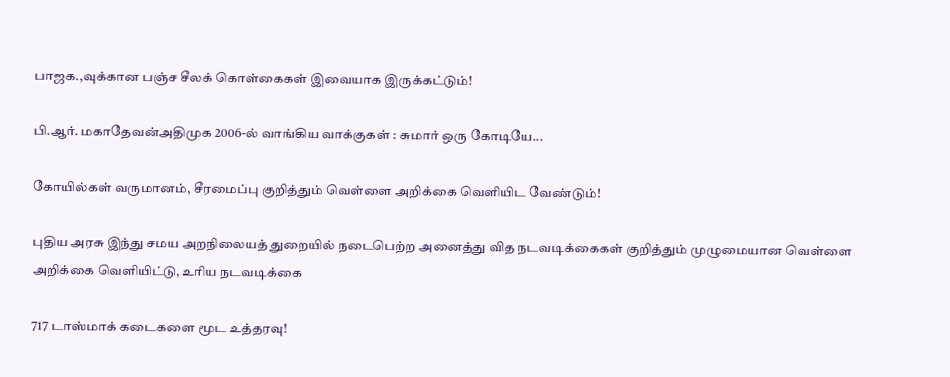பாஜக.,வுக்கான பஞ்ச சீலக் கொள்கைகள் இவையாக இருக்கட்டும்!

பி.ஆர். மகாதேவன்அதிமுக 2006-ல் வாங்கிய வாக்குகள் : சுமார் ஒரு கோடியே...

கோயில்கள் வருமானம், சீரமைப்பு குறித்தும் வெள்ளை அறிக்கை வெளியிட வேண்டும்!

புதிய அரசு இந்து சமய அறநிலையத் துறையில் நடைபெற்ற அனைத்து வித நடவடிக்கைகள் குறித்தும் முழுமையான வெள்ளை அறிக்கை வெளியிட்டு, உரிய நடவடிக்கை

717 டாஸ்மாக் கடைகளை மூட உத்தரவு!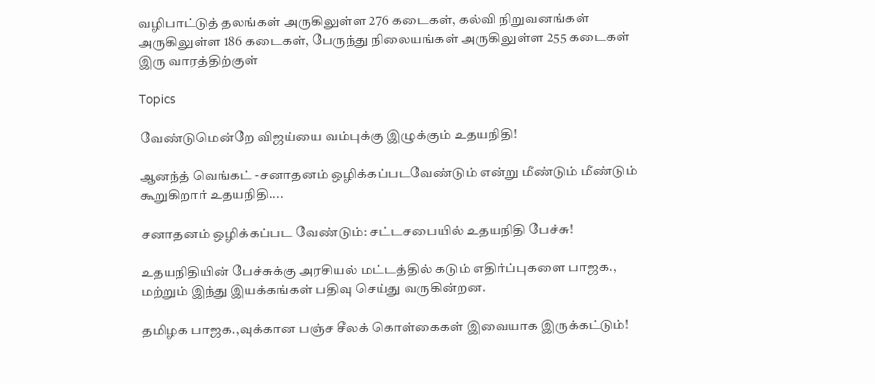வழிபாட்டுத் தலங்கள் அருகிலுள்ள 276 கடைகள், கல்வி நிறுவனங்கள் அருகிலுள்ள 186 கடைகள், பேருந்து நிலையங்கள் அருகிலுள்ள 255 கடைகள் இரு வாரத்திற்குள்

Topics

வேண்டுமென்றே விஜய்யை வம்புக்கு இழுக்கும் உதயநிதி!

ஆனந்த் வெங்கட் -சனாதனம் ஒழிக்கப்படவேண்டும் என்று மீண்டும் மீண்டும் கூறுகிறார் உதயநிதி....

சனாதனம் ஒழிக்கப்பட வேண்டும்: சட்டசபையில் உதயநிதி பேச்சு!

உதயநிதியின் பேச்சுக்கு அரசியல் மட்டத்தில் கடும் எதிர்ப்புகளை பாஜக., மற்றும் இந்து இயக்கங்கள் பதிவு செய்து வருகின்றன.

தமிழக பாஜக.,வுக்கான பஞ்ச சீலக் கொள்கைகள் இவையாக இருக்கட்டும்!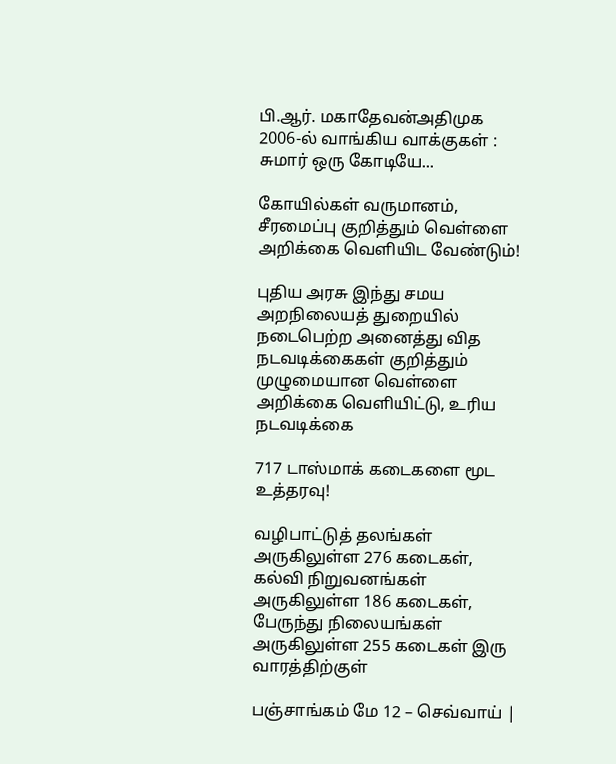பி.ஆர். மகாதேவன்அதிமுக 2006-ல் வாங்கிய வாக்குகள் : சுமார் ஒரு கோடியே...

கோயில்கள் வருமானம், சீரமைப்பு குறித்தும் வெள்ளை அறிக்கை வெளியிட வேண்டும்!

புதிய அரசு இந்து சமய அறநிலையத் துறையில் நடைபெற்ற அனைத்து வித நடவடிக்கைகள் குறித்தும் முழுமையான வெள்ளை அறிக்கை வெளியிட்டு, உரிய நடவடிக்கை

717 டாஸ்மாக் கடைகளை மூட உத்தரவு!

வழிபாட்டுத் தலங்கள் அருகிலுள்ள 276 கடைகள், கல்வி நிறுவனங்கள் அருகிலுள்ள 186 கடைகள், பேருந்து நிலையங்கள் அருகிலுள்ள 255 கடைகள் இரு வாரத்திற்குள்

பஞ்சாங்கம் மே 12 – செவ்வாய் |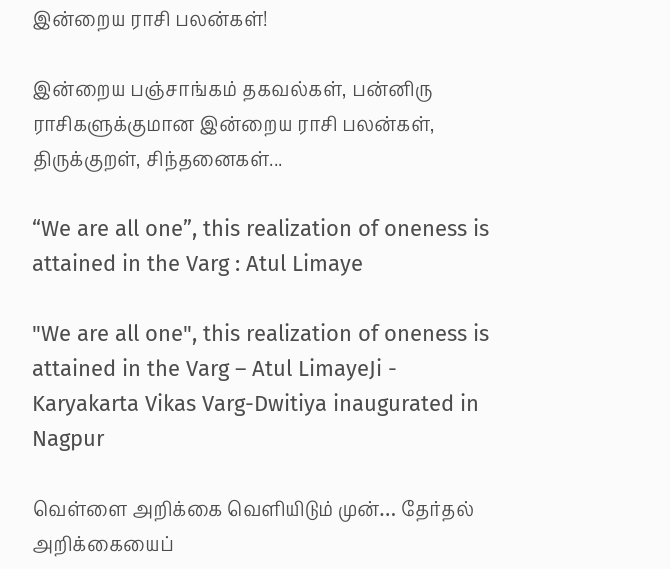இன்றைய ராசி பலன்கள்!

இன்றைய பஞ்சாங்கம் தகவல்கள், பன்னிரு ராசிகளுக்குமான இன்றைய ராசி பலன்கள், திருக்குறள், சிந்தனைகள்...

“We are all one”, this realization of oneness is attained in the Varg : Atul Limaye

"We are all one", this realization of oneness is attained in the Varg – Atul LimayeJi - Karyakarta Vikas Varg-Dwitiya inaugurated in Nagpur

வெள்ளை அறிக்கை வெளியிடும் முன்… தேர்தல் அறிக்கையைப்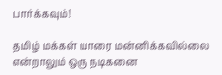பார்க்கவும்!

தமிழ் மக்கள் யாரை மன்னிக்கவில்லை என்றாலும் ஒரு நடிகனை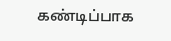கண்டிப்பாக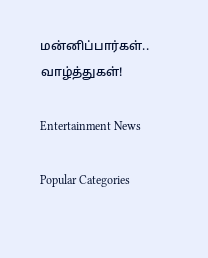மன்னிப்பார்கள்.. வாழ்த்துகள்!

Entertainment News

Popular Categories